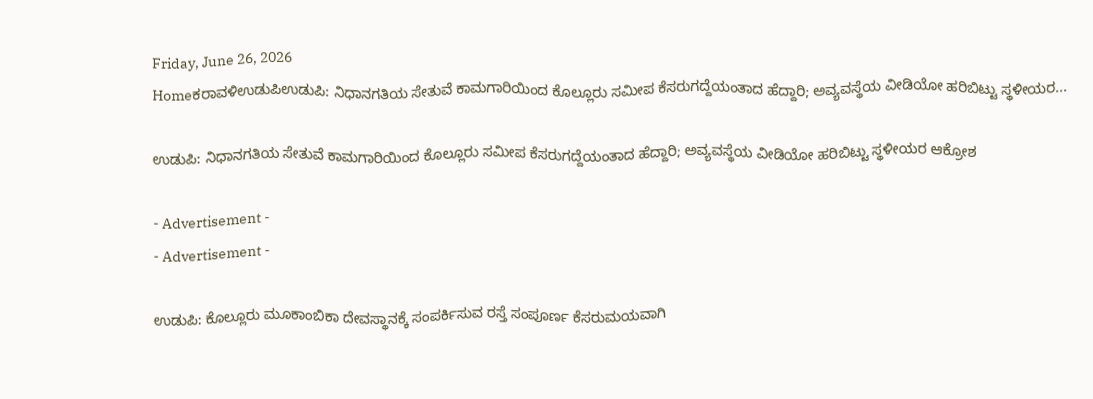Friday, June 26, 2026
Homeಕರಾವಳಿಉಡುಪಿಉಡುಪಿ: ನಿಧಾನಗತಿಯ ಸೇತುವೆ ಕಾಮಗಾರಿಯಿಂದ ಕೊಲ್ಲೂರು ಸಮೀಪ ಕೆಸರುಗದ್ದೆಯಂತಾದ ಹೆದ್ದಾರಿ; ಅವ್ಯವಸ್ಥೆಯ ವೀಡಿಯೋ ಹರಿಬಿಟ್ಟು ಸ್ಥಳೀಯರ...

ಉಡುಪಿ: ನಿಧಾನಗತಿಯ ಸೇತುವೆ ಕಾಮಗಾರಿಯಿಂದ ಕೊಲ್ಲೂರು ಸಮೀಪ ಕೆಸರುಗದ್ದೆಯಂತಾದ ಹೆದ್ದಾರಿ; ಅವ್ಯವಸ್ಥೆಯ ವೀಡಿಯೋ ಹರಿಬಿಟ್ಟು ಸ್ಥಳೀಯರ ಆಕ್ರೋಶ

- Advertisement -
- Advertisement -

ಉಡುಪಿ: ಕೊಲ್ಲೂರು ಮೂಕಾಂಬಿಕಾ ದೇವಸ್ಥಾನಕ್ಕೆ ಸಂಪರ್ಕಿಸುವ ರಸ್ತೆ ಸಂಪೂರ್ಣ ಕೆಸರುಮಯವಾಗಿ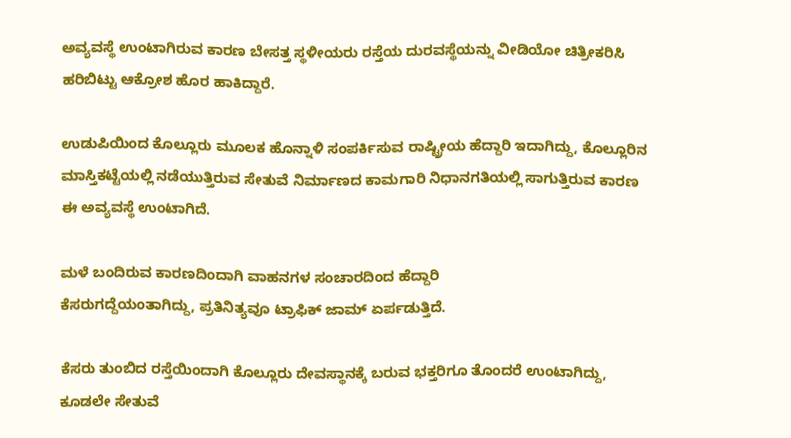ಅವ್ಯವಸ್ಥೆ ಉಂಟಾಗಿರುವ ಕಾರಣ ಬೇಸತ್ತ ಸ್ಥಳೀಯರು ರಸ್ತೆಯ ದುರವಸ್ಥೆಯನ್ನು ವೀಡಿಯೋ ಚಿತ್ರೀಕರಿಸಿ ಹರಿಬಿಟ್ಟು ಆಕ್ರೋಶ ಹೊರ ಹಾಕಿದ್ದಾರೆ.

ಉಡುಪಿಯಿಂದ ಕೊಲ್ಲೂರು ಮೂಲಕ ಹೊನ್ನಾಳಿ ಸಂಪರ್ಕಿಸುವ ರಾಷ್ಟ್ರೀಯ ಹೆದ್ದಾರಿ ಇದಾಗಿದ್ದು, ಕೊಲ್ಲೂರಿನ ಮಾಸ್ತಿಕಟ್ಟೆಯಲ್ಲಿ ನಡೆಯುತ್ತಿರುವ ಸೇತುವೆ ನಿರ್ಮಾಣದ ಕಾಮಗಾರಿ ನಿಧಾನಗತಿಯಲ್ಲಿ ಸಾಗುತ್ತಿರುವ ಕಾರಣ ಈ ಅವ್ಯವಸ್ಥೆ ಉಂಟಾಗಿದೆ.

ಮಳೆ ಬಂದಿರುವ ಕಾರಣದಿಂದಾಗಿ ವಾಹನಗಳ ಸಂಚಾರದಿಂದ ಹೆದ್ದಾರಿ
ಕೆಸರುಗದ್ದೆಯಂತಾಗಿದ್ದು, ಪ್ರತಿನಿತ್ಯವೂ ಟ್ರಾಫಿಕ್ ಜಾಮ್ ಏರ್ಪಡುತ್ತಿದೆ.

ಕೆಸರು ತುಂಬಿದ ರಸ್ತೆಯಿಂದಾಗಿ ಕೊಲ್ಲೂರು ದೇವಸ್ಥಾನಕ್ಕೆ ಬರುವ ಭಕ್ತರಿಗೂ ತೊಂದರೆ ಉಂಟಾಗಿದ್ದು, ಕೂಡಲೇ ಸೇತುವೆ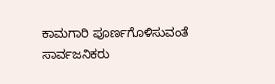ಕಾಮಗಾರಿ ಪೂರ್ಣಗೊಳಿಸುವಂತೆ ಸಾರ್ವಜನಿಕರು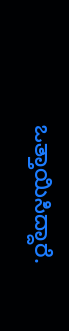ಒತ್ತಾಯಿಸಿದ್ದಾರೆ.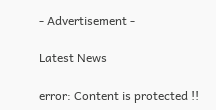- Advertisement -

Latest News

error: Content is protected !!